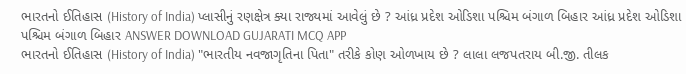ભારતનો ઈતિહાસ (History of India) પ્લાસીનું રણક્ષેત્ર ક્યા રાજ્યમાં આવેલું છે ? આંધ્ર પ્રદેશ ઓડિશા પશ્ચિમ બંગાળ બિહાર આંધ્ર પ્રદેશ ઓડિશા પશ્ચિમ બંગાળ બિહાર ANSWER DOWNLOAD GUJARATI MCQ APP
ભારતનો ઈતિહાસ (History of India) "ભારતીય નવજાગૃતિના પિતા" તરીકે કોણ ઓળખાય છે ? લાલા લજપતરાય બી.જી. તીલક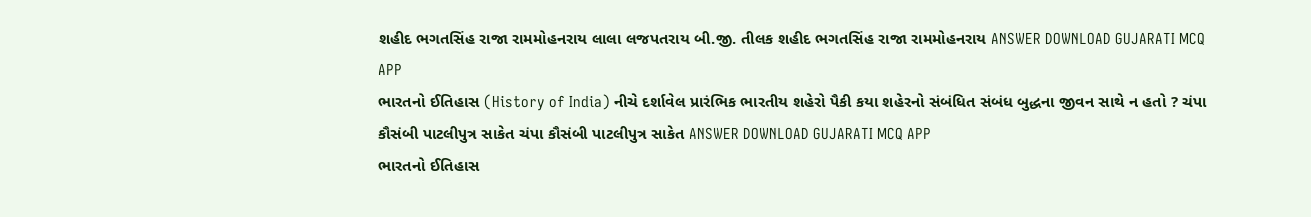શહીદ ભગતસિંહ રાજા રામમોહનરાય લાલા લજપતરાય બી.જી. તીલક શહીદ ભગતસિંહ રાજા રામમોહનરાય ANSWER DOWNLOAD GUJARATI MCQ APP
ભારતનો ઈતિહાસ (History of India) નીચે દર્શાવેલ પ્રારંભિક ભારતીય શહેરો પૈકી કયા શહેરનો સંબંધિત સંબંધ બુદ્ધના જીવન સાથે ન હતો ? ચંપા કૌસંબી પાટલીપુત્ર સાકેત ચંપા કૌસંબી પાટલીપુત્ર સાકેત ANSWER DOWNLOAD GUJARATI MCQ APP
ભારતનો ઈતિહાસ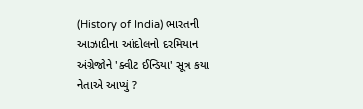(History of India) ભારતની આઝાદીના આંદોલનો દરમિયાન અંગ્રેજોને 'ક્વીટ ઈન્ડિયા' સૂત્ર કયા નેતાએ આપ્યું ?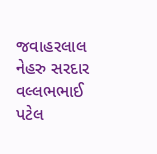જવાહરલાલ નેહરુ સરદાર વલ્લભભાઈ પટેલ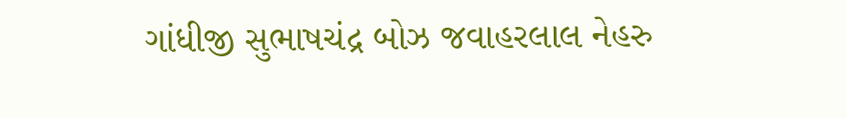ગાંધીજી સુભાષચંદ્ર બોઝ જવાહરલાલ નેહરુ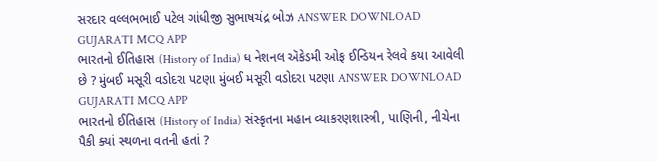સરદાર વલ્લભભાઈ પટેલ ગાંધીજી સુભાષચંદ્ર બોઝ ANSWER DOWNLOAD GUJARATI MCQ APP
ભારતનો ઈતિહાસ (History of India) ધ નેશનલ ઍકેડમી ઓફ ઈન્ડિયન રેલવે કયા આવેલી છે ? મુંબઈ મસૂરી વડોદરા પટણા મુંબઈ મસૂરી વડોદરા પટણા ANSWER DOWNLOAD GUJARATI MCQ APP
ભારતનો ઈતિહાસ (History of India) સંસ્કૃતના મહાન વ્યાકરણશાસ્ત્રી, પાણિની, નીચેના પૈકી ક્યાં સ્થળના વતની હતાં ?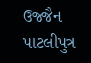ઉજ્જૈન પાટલીપુત્ર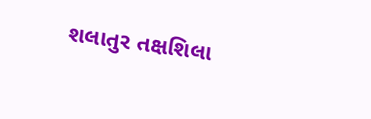શલાતુર તક્ષશિલા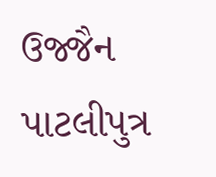ઉજ્જૈન પાટલીપુત્ર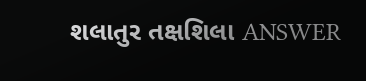શલાતુર તક્ષશિલા ANSWER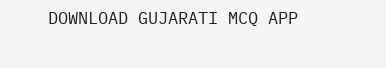DOWNLOAD GUJARATI MCQ APP